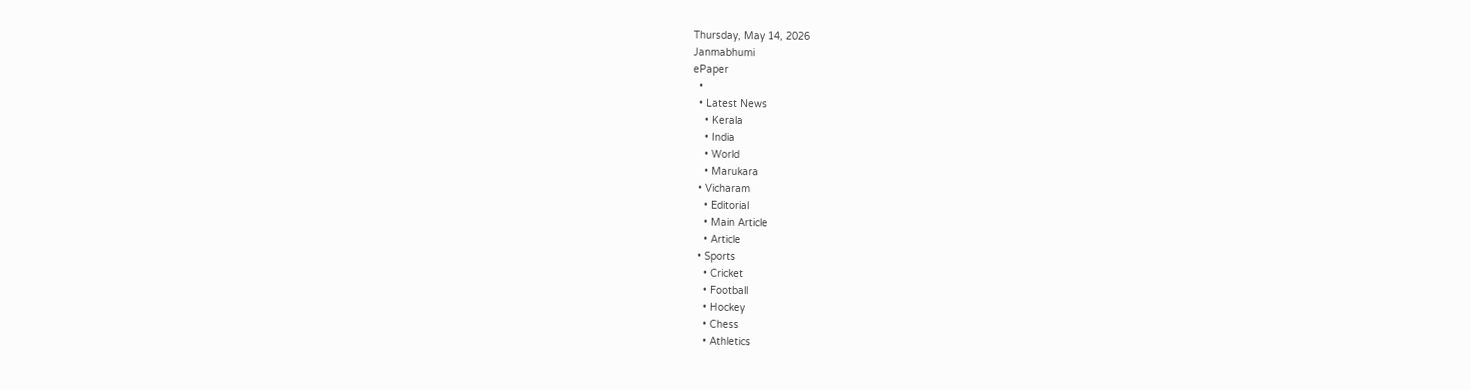Thursday, May 14, 2026
Janmabhumi
ePaper
  •
  • Latest News
    • Kerala
    • India
    • World
    • Marukara
  • Vicharam
    • Editorial
    • Main Article
    • Article
  • Sports
    • Cricket
    • Football
    • Hockey
    • Chess
    • Athletics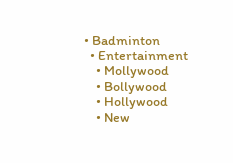• Badminton
  • Entertainment
    • Mollywood
    • Bollywood
    • Hollywood
    • New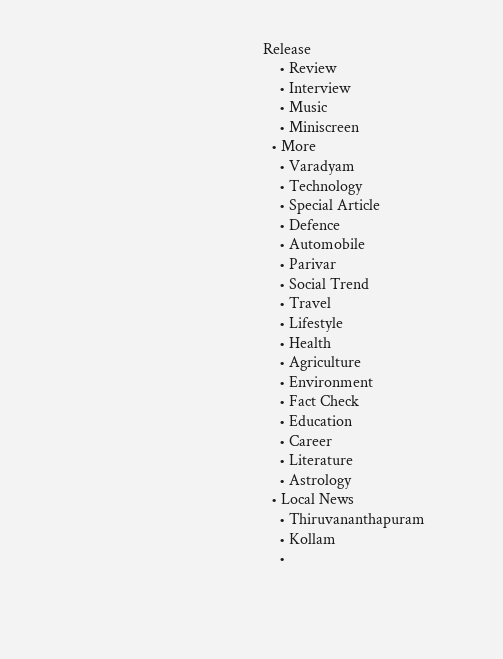Release
    • Review
    • Interview
    • Music
    • Miniscreen
  • More
    • Varadyam
    • Technology
    • Special Article
    • Defence
    • Automobile
    • Parivar
    • Social Trend
    • Travel
    • Lifestyle
    • Health
    • Agriculture
    • Environment
    • Fact Check
    • Education
    • Career
    • Literature
    • Astrology
  • Local News
    • Thiruvananthapuram
    • Kollam
    •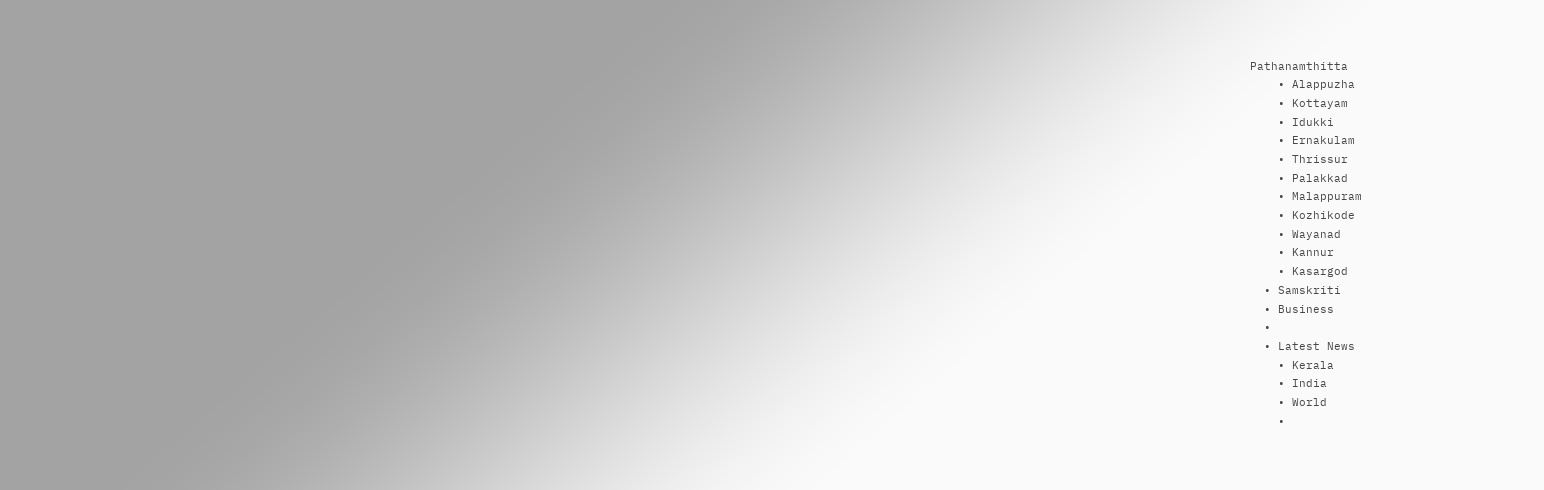Pathanamthitta
    • Alappuzha
    • Kottayam
    • Idukki
    • Ernakulam
    • Thrissur
    • Palakkad
    • Malappuram
    • Kozhikode
    • Wayanad
    • Kannur
    • Kasargod
  • Samskriti
  • Business
  •
  • Latest News
    • Kerala
    • India
    • World
    •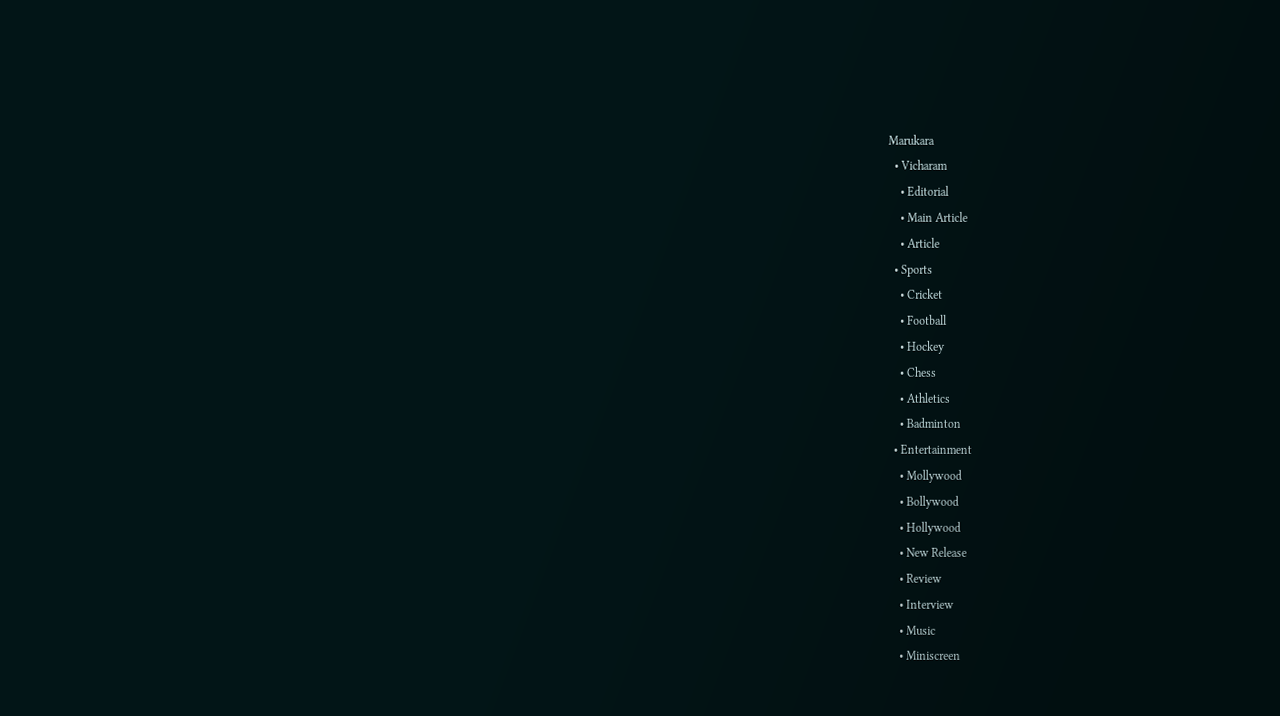Marukara
  • Vicharam
    • Editorial
    • Main Article
    • Article
  • Sports
    • Cricket
    • Football
    • Hockey
    • Chess
    • Athletics
    • Badminton
  • Entertainment
    • Mollywood
    • Bollywood
    • Hollywood
    • New Release
    • Review
    • Interview
    • Music
    • Miniscreen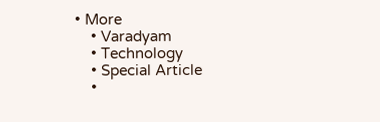• More
    • Varadyam
    • Technology
    • Special Article
    •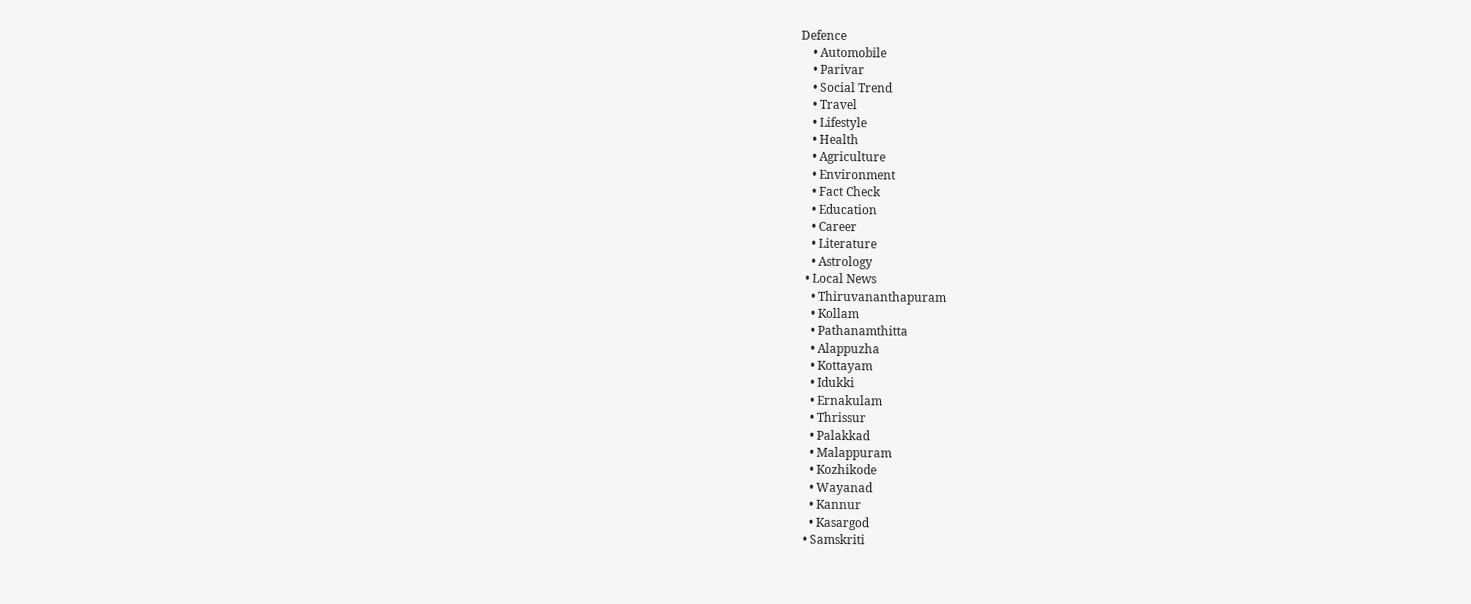Defence
    • Automobile
    • Parivar
    • Social Trend
    • Travel
    • Lifestyle
    • Health
    • Agriculture
    • Environment
    • Fact Check
    • Education
    • Career
    • Literature
    • Astrology
  • Local News
    • Thiruvananthapuram
    • Kollam
    • Pathanamthitta
    • Alappuzha
    • Kottayam
    • Idukki
    • Ernakulam
    • Thrissur
    • Palakkad
    • Malappuram
    • Kozhikode
    • Wayanad
    • Kannur
    • Kasargod
  • Samskriti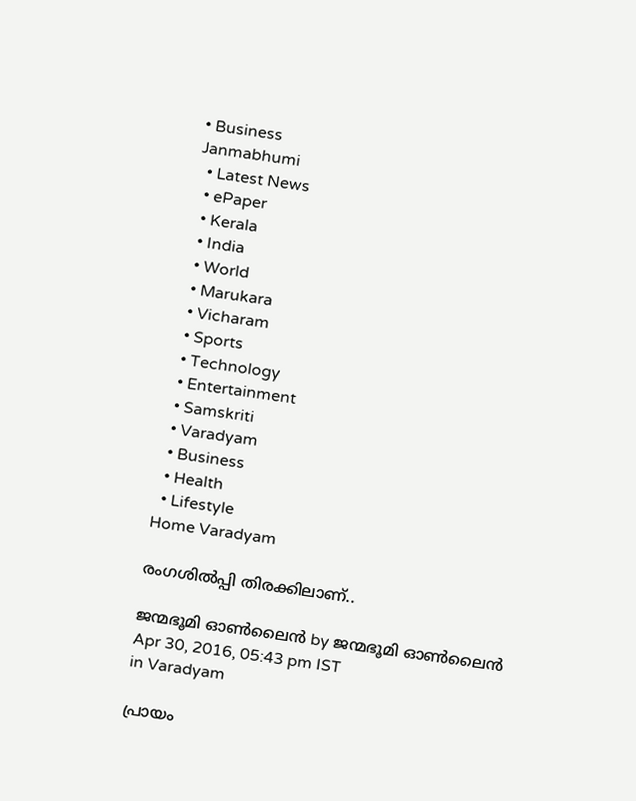• Business
Janmabhumi
  • Latest News
  • ePaper
  • Kerala
  • India
  • World
  • Marukara
  • Vicharam
  • Sports
  • Technology
  • Entertainment
  • Samskriti
  • Varadyam
  • Business
  • Health
  • Lifestyle
Home Varadyam

രംഗശില്‍പ്പി തിരക്കിലാണ്..

ജന്മഭൂമി ഓണ്‍ലൈന്‍ by ജന്മഭൂമി ഓണ്‍ലൈന്‍
Apr 30, 2016, 05:43 pm IST
in Varadyam

പ്രായം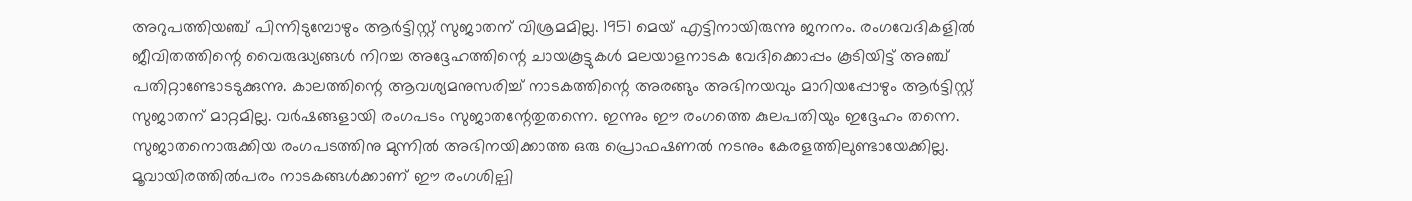അറുപത്തിയഞ്ച് പിന്നിടുമ്പോഴും ആര്‍ട്ടിസ്റ്റ് സുജാതന് വിശ്രമമില്ല. 1951 മെയ് എട്ടിനായിരുന്നു ജനനം. രംഗവേദികളില്‍ ജീവിതത്തിന്റെ വൈരുദ്ധ്യങ്ങള്‍ നിറച്ച അദ്ദേഹത്തിന്റെ ചായകൂട്ടുകള്‍ മലയാളനാടക വേദിക്കൊപ്പം കൂടിയിട്ട് അഞ്ച് പതിറ്റാണ്ടോടടുക്കുന്നു. കാലത്തിന്റെ ആവശ്യമനുസരിച്ച് നാടകത്തിന്റെ അരങ്ങും അഭിനയവും മാറിയപ്പോഴും ആര്‍ട്ടിസ്റ്റ് സുജാതന് മാറ്റമില്ല. വര്‍ഷങ്ങളായി രംഗപടം സുജാതന്റേതുതന്നെ. ഇന്നും ഈ രംഗത്തെ കുലപതിയും ഇദ്ദേഹം തന്നെ. സുജാതനൊരുക്കിയ രംഗപടത്തിനു മുന്നില്‍ അഭിനയിക്കാത്ത ഒരു പ്രൊഫഷണല്‍ നടനും കേരളത്തിലുണ്ടായേക്കില്ല. മൂവായിരത്തില്‍പരം നാടകങ്ങള്‍ക്കാണ് ഈ രംഗശില്പി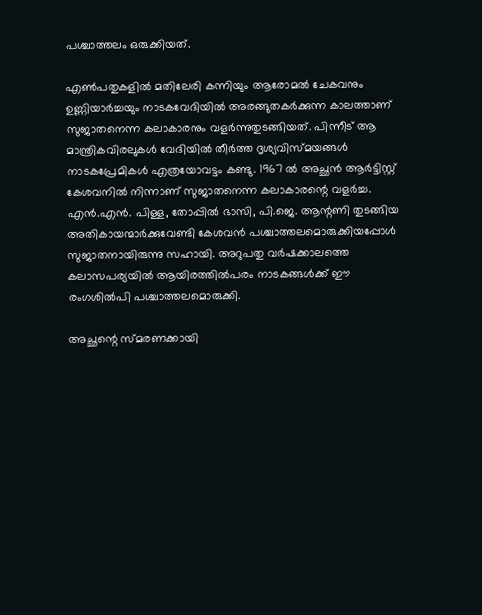പശ്ചാത്തലം ഒരുക്കിയത്.

എണ്‍പതുകളില്‍ മതിലേരി കന്നിയും ആരോമല്‍ ചേകവനും ഉണ്ണിയാര്‍ച്ചയും നാടകവേദിയില്‍ അരങ്ങുതകര്‍ക്കുന്ന കാലത്താണ് സുജാതനെന്ന കലാകാരനും വളര്‍ന്നുതുടങ്ങിയത്. പിന്നീട് ആ മാന്ത്രികവിരലുകള്‍ വേദിയില്‍ തീര്‍ത്ത ദൃശ്യവിസ്മയങ്ങള്‍ നാടകപ്രേമികള്‍ എത്രയോവട്ടം കണ്ടു. 1967 ല്‍ അച്ഛന്‍ ആര്‍ട്ടിസ്റ്റ് കേശവനില്‍ നിന്നാണ് സുജാതനെന്ന കലാകാരന്റെ വളര്‍ച്ച. എന്‍.എന്‍. പിള്ള, തോപ്പില്‍ ഭാസി, പി.ജെ. ആന്റണി തുടങ്ങിയ അതികായന്മാര്‍ക്കുവേണ്ടി കേശവന്‍ പശ്ചാത്തലമൊരുക്കിയപ്പോള്‍ സുജാതനായിരുന്നു സഹായി. അറുപതു വര്‍ഷക്കാലത്തെ കലാസപര്യയില്‍ ആയിരത്തില്‍പരം നാടകങ്ങള്‍ക്ക് ഈ രംഗശില്‍പി പശ്ചാത്തലമൊരുക്കി.

അച്ഛന്റെ സ്മരണക്കായി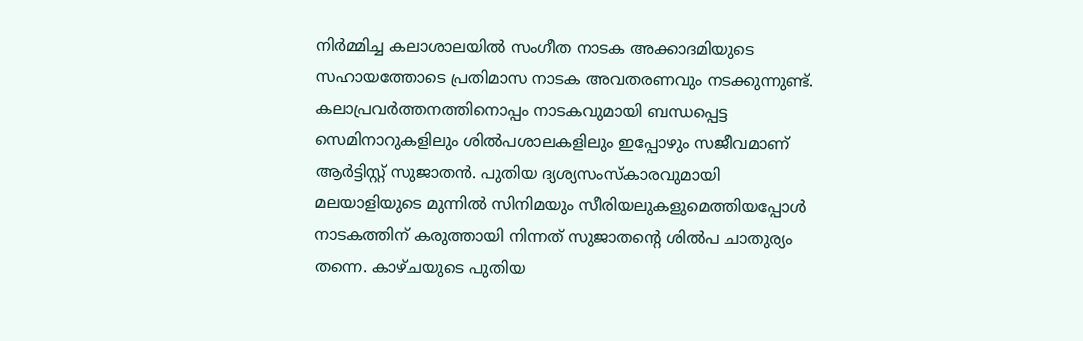നിര്‍മ്മിച്ച കലാശാലയില്‍ സംഗീത നാടക അക്കാദമിയുടെ സഹായത്തോടെ പ്രതിമാസ നാടക അവതരണവും നടക്കുന്നുണ്ട്. കലാപ്രവര്‍ത്തനത്തിനൊപ്പം നാടകവുമായി ബന്ധപ്പെട്ട സെമിനാറുകളിലും ശില്‍പശാലകളിലും ഇപ്പോഴും സജീവമാണ് ആര്‍ട്ടിസ്റ്റ് സുജാതന്‍. പുതിയ ദ്യശ്യസംസ്‌കാരവുമായി മലയാളിയുടെ മുന്നില്‍ സിനിമയും സീരിയലുകളുമെത്തിയപ്പോള്‍ നാടകത്തിന് കരുത്തായി നിന്നത് സുജാതന്റെ ശില്‍പ ചാതുര്യം തന്നെ. കാഴ്ചയുടെ പുതിയ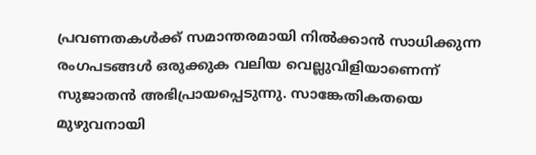പ്രവണതകള്‍ക്ക് സമാന്തരമായി നില്‍ക്കാന്‍ സാധിക്കുന്ന രംഗപടങ്ങള്‍ ഒരുക്കുക വലിയ വെല്ലുവിളിയാണെന്ന് സുജാതന്‍ അഭിപ്രായപ്പെടുന്നു. സാങ്കേതികതയെ മുഴുവനായി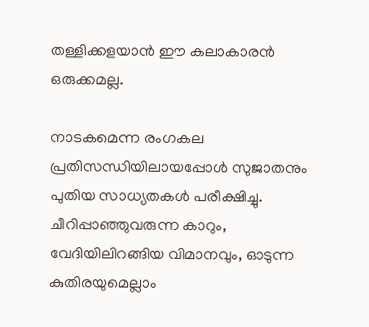തള്ളിക്കളയാന്‍ ഈ കലാകാരന്‍ ഒരുക്കമല്ല.

നാടകമെന്ന രംഗകല പ്രതിസന്ധിയിലായപ്പോള്‍ സുജാതനും പുതിയ സാധ്യതകള്‍ പരീക്ഷിച്ചു. ചീറിപ്പാഞ്ഞുവരുന്ന കാറും, വേദിയിലിറങ്ങിയ വിമാനവും, ഓടുന്ന കുതിരയുമെല്ലാം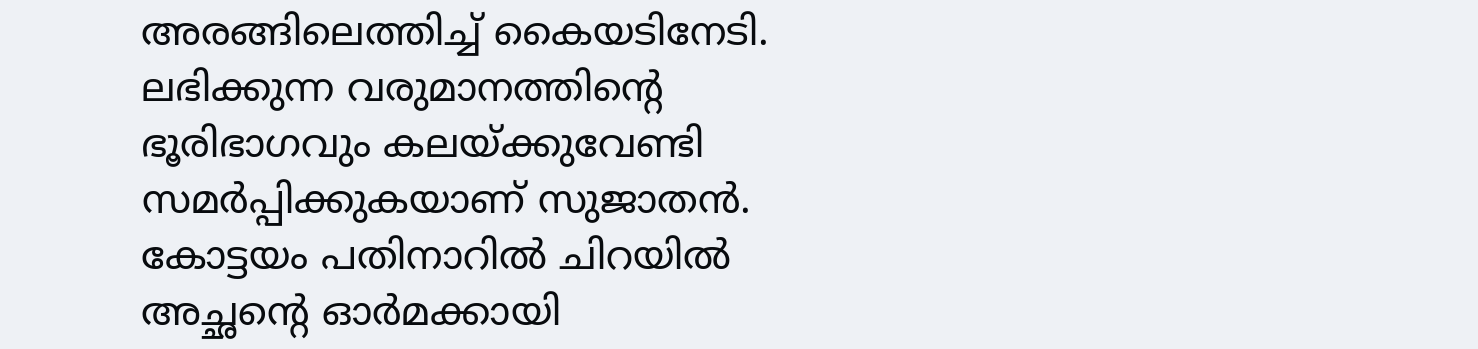അരങ്ങിലെത്തിച്ച് കൈയടിനേടി. ലഭിക്കുന്ന വരുമാനത്തിന്റെ ഭൂരിഭാഗവും കലയ്‌ക്കുവേണ്ടി സമര്‍പ്പിക്കുകയാണ് സുജാതന്‍. കോട്ടയം പതിനാറില്‍ ചിറയില്‍ അച്ഛന്റെ ഓര്‍മക്കായി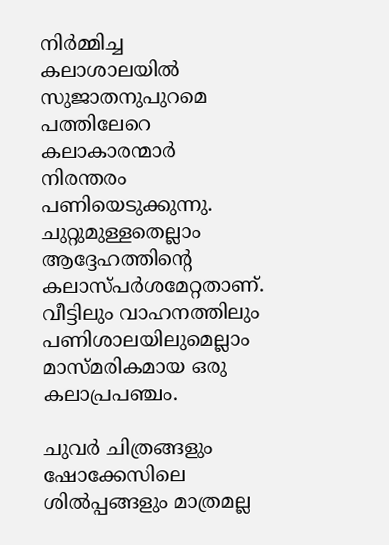നിര്‍മ്മിച്ച കലാശാലയില്‍ സുജാതനുപുറമെ പത്തിലേറെ കലാകാരന്മാര്‍ നിരന്തരം പണിയെടുക്കുന്നു. ചുറ്റുമുള്ളതെല്ലാം ആദ്ദേഹത്തിന്റെ കലാസ്പര്‍ശമേറ്റതാണ്. വീട്ടിലും വാഹനത്തിലും പണിശാലയിലുമെല്ലാം മാസ്മരികമായ ഒരു കലാപ്രപഞ്ചം.

ചുവര്‍ ചിത്രങ്ങളും ഷോക്കേസിലെ ശില്‍പ്പങ്ങളും മാത്രമല്ല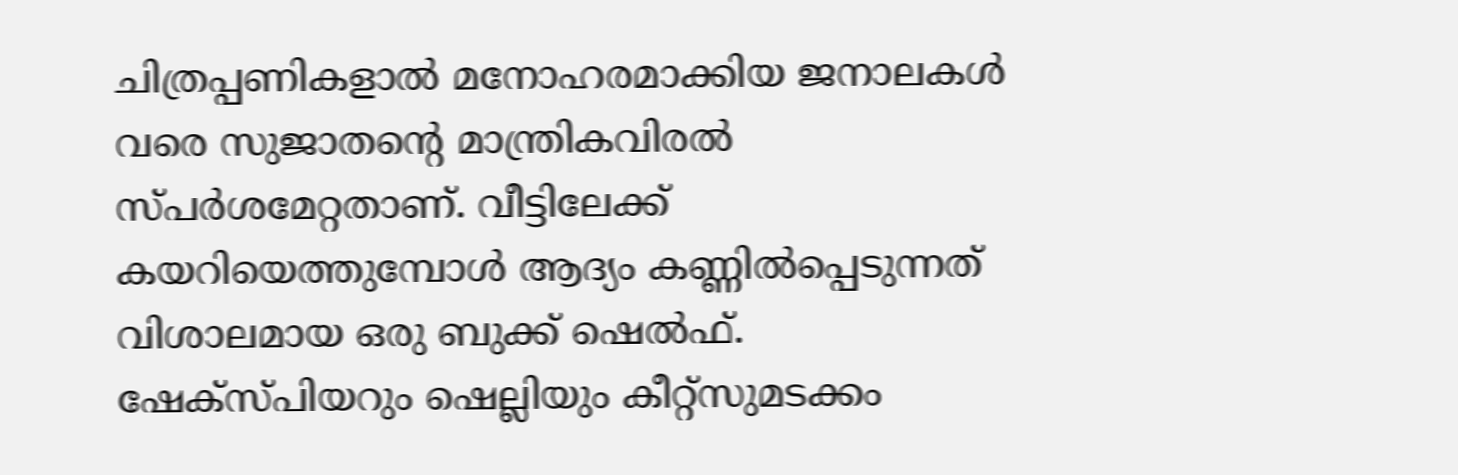ചിത്രപ്പണികളാല്‍ മനോഹരമാക്കിയ ജനാലകള്‍ വരെ സുജാതന്റെ മാന്ത്രികവിരല്‍ സ്പര്‍ശമേറ്റതാണ്. വീട്ടിലേക്ക് കയറിയെത്തുമ്പോള്‍ ആദ്യം കണ്ണില്‍പ്പെടുന്നത് വിശാലമായ ഒരു ബുക്ക് ഷെല്‍ഫ്. ഷേക്‌സ്പിയറും ഷെല്ലിയും കീറ്റ്‌സുമടക്കം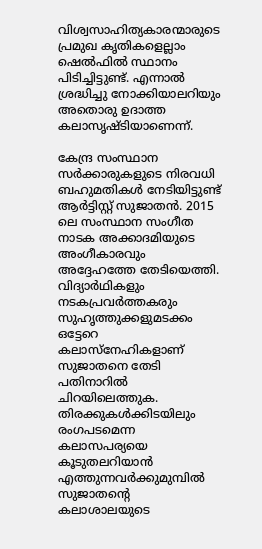വിശ്വസാഹിത്യകാരന്മാരുടെ പ്രമുഖ കൃതികളെല്ലാം ഷെല്‍ഫില്‍ സ്ഥാനം പിടിച്ചിട്ടുണ്ട്. എന്നാല്‍ ശ്രദ്ധിച്ചു നോക്കിയാലറിയും അതൊരു ഉദാത്ത കലാസൃഷ്ടിയാണെന്ന്.

കേന്ദ്ര സംസ്ഥാന സര്‍ക്കാരുകളുടെ നിരവധി ബഹുമതികള്‍ നേടിയിട്ടുണ്ട് ആര്‍ട്ടിസ്റ്റ് സുജാതന്‍. 2015 ലെ സംസ്ഥാന സംഗീത നാടക അക്കാദമിയുടെ അംഗീകാരവും അദ്ദേഹത്തേ തേടിയെത്തി. വിദ്യാര്‍ഥികളും നടകപ്രവര്‍ത്തകരും സുഹൃത്തുക്കളുമടക്കം ഒട്ടേറെ കലാസ്‌നേഹികളാണ് സുജാതനെ തേടി പതിനാറില്‍ ചിറയിലെത്തുക. തിരക്കുകള്‍ക്കിടയിലും രംഗപടമെന്ന കലാസപര്യയെ കൂടുതലറിയാന്‍ എത്തുന്നവര്‍ക്കുമുമ്പില്‍ സുജാതന്റെ കലാശാലയുടെ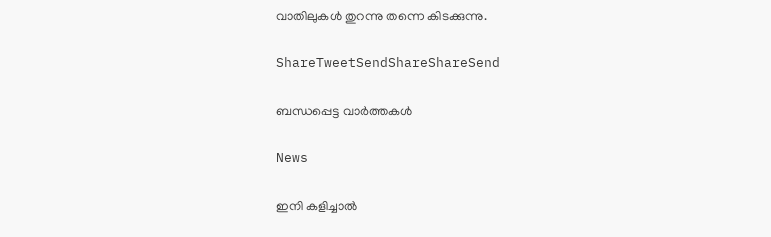വാതിലുകള്‍ തുറന്നു തന്നെ കിടക്കുന്നു.

ShareTweetSendShareShareSend

ബന്ധപ്പെട്ട വാര്‍ത്തകള്‍

News

ഇനി കളിച്ചാൽ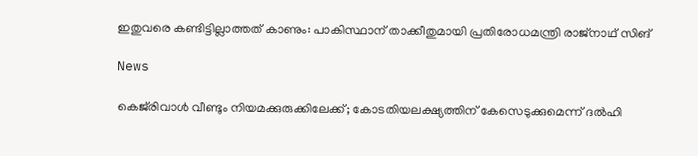ഇതുവരെ കണ്ടിട്ടില്ലാത്തത് കാണും: പാകിസ്ഥാന് താക്കീതുമായി പ്രതിരോധമന്ത്രി രാജ്‌നാഥ് സിങ്

News

കെജ്‌രിവാൾ വീണ്ടും നിയമക്കുരുക്കിലേക്ക്; കോടതിയലക്ഷ്യത്തിന് കേസെടുക്കുമെന്ന് ദൽഹി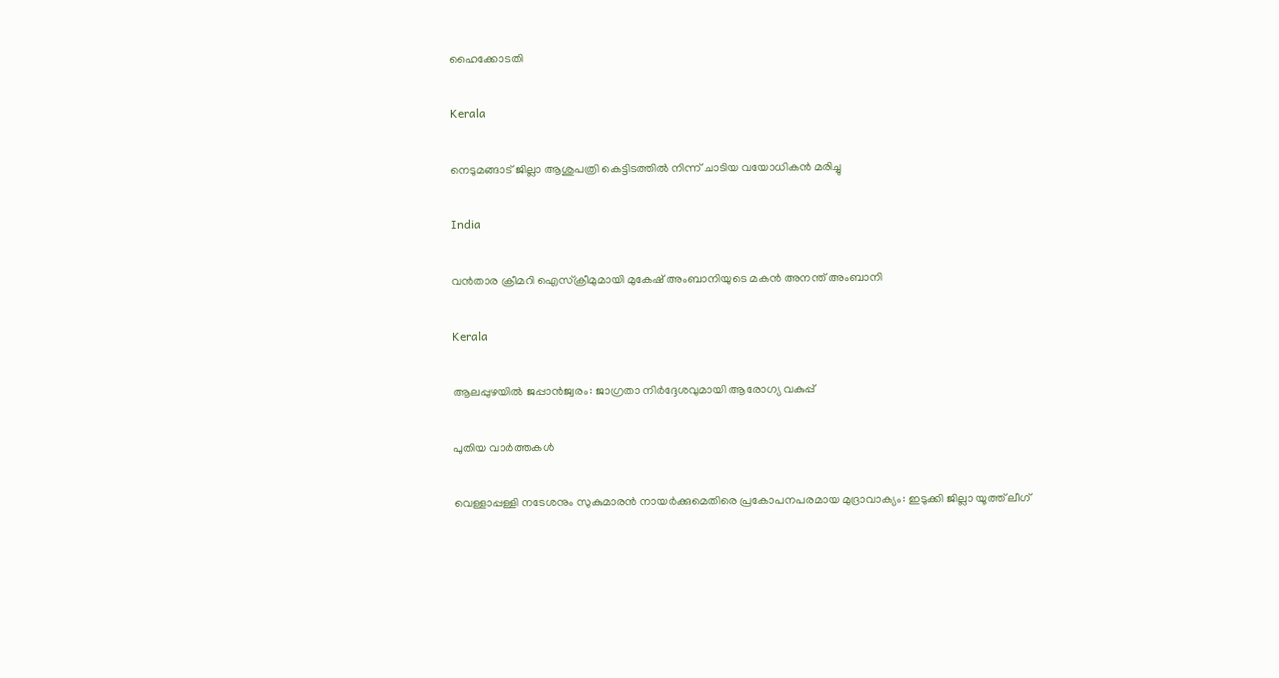ഹൈക്കോടതി

Kerala

നെടുമങ്ങാട് ജില്ലാ ആശുപത്രി കെട്ടിടത്തില്‍ നിന്ന് ചാടിയ വയോധികന്‍ മരിച്ചു

India

വന്‍താര ക്രീമറി ഐസ്ക്രീമുമായി മുകേഷ് അംബാനിയുടെ മകന്‍ അനന്ത് അംബാനി

Kerala

ആലപ്പുഴയില്‍ ജപ്പാന്‍ജ്വരം: ജാഗ്രതാ നിര്‍ദ്ദേശവുമായി ആരോഗ്യ വകുപ്പ്

പുതിയ വാര്‍ത്തകള്‍

വെള്ളാപ്പള്ളി നടേശനും സുകുമാരന്‍ നായര്‍ക്കുമെതിരെ പ്രകോപനപരമായ മുദ്രാവാക്യം: ഇടുക്കി ജില്ലാ യൂത്ത് ലീഗ്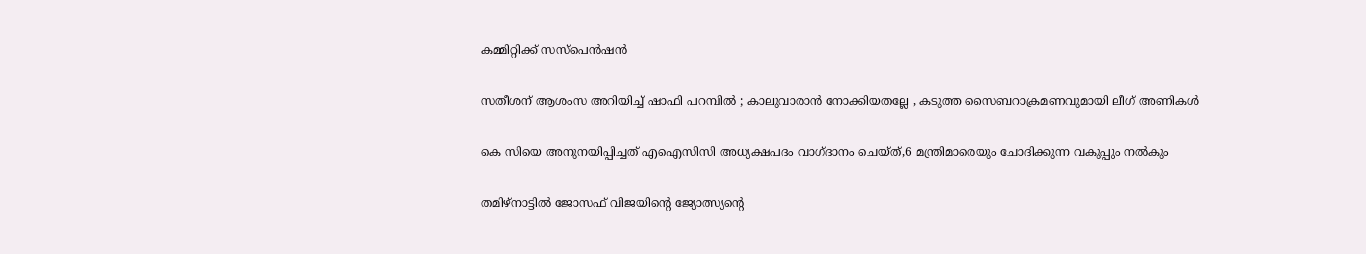കമ്മിറ്റിക്ക് സസ്‌പെന്‍ഷന്‍

സതീശന് ആശംസ അറിയിച്ച് ഷാഫി പറമ്പിൽ ; കാലുവാരാൻ നോക്കിയതല്ലേ , കടുത്ത സൈബറാക്രമണവുമായി ലീഗ് അണികൾ

കെ സിയെ അനുനയിപ്പിച്ചത് എഐസിസി അധ്യക്ഷപദം വാഗ്ദാനം ചെയ്ത്,6 മന്ത്രിമാരെയും ചോദിക്കുന്ന വകുപ്പും നല്‍കും

തമിഴ്നാട്ടില്‍ ജോസഫ് വിജയിന്റെ ജ്യോത്സ്യന്റെ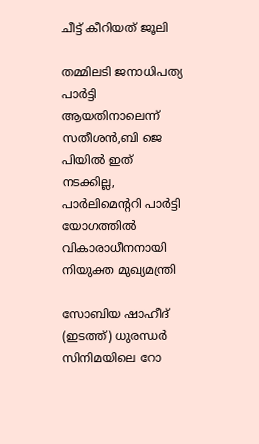ചീട്ട് കീറിയത് ജൂലി

തമ്മിലടി ജനാധിപത്യ പാര്‍ട്ടി ആയതിനാലെന്ന് സതീശന്‍,ബി ജെ പിയില്‍ ഇത് നടക്കില്ല, പാര്‍ലിമെന്ററി പാര്‍ട്ടി യോഗത്തില്‍ വികാരാധീനനായി നിയുക്ത മുഖ്യമന്ത്രി

സോബിയ ഷാഹീദ് (ഇടത്ത്) ധുരന്ധര്‍ സിനിമയിലെ റോ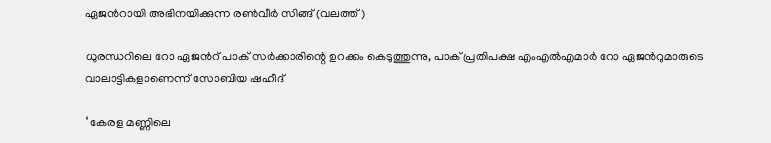ഏജന്‍റായി അഭിനയിക്കുന്ന രണ്‍വീര്‍ സിങ്ങ് (വലത്ത്)

ധുരന്ധറിലെ റോ ഏജന്‍റ് പാക് സര്‍ക്കാരിന്റെ ഉറക്കം കെടുത്തുന്നു, പാക് പ്രതിപക്ഷ എംഎല്‍എമാര്‍ റോ ഏജന്‍റുമാരുടെ വാലാട്ടികളാണെന്ന് സോബിയ ഷഹീദ്

‘ കേരള മണ്ണിലെ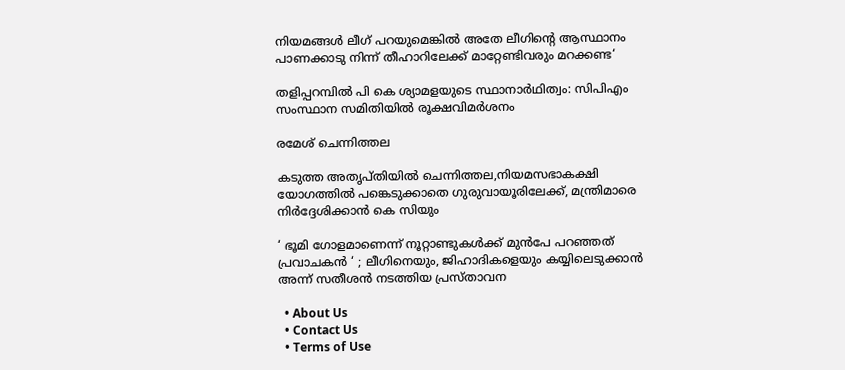നിയമങ്ങൾ ലീഗ് പറയുമെങ്കിൽ അതേ ലീഗിന്റെ ആസ്ഥാനം പാണക്കാടു നിന്ന് തീഹാറിലേക്ക് മാറ്റേണ്ടിവരും മറക്കണ്ട‘

തളിപ്പറമ്പില്‍ പി കെ ശ്യാമളയുടെ സ്ഥാനാര്‍ഥിത്വം: സിപിഎം സംസ്ഥാന സമിതിയില്‍ രൂക്ഷവിമര്‍ശനം

രമേശ് ചെന്നിത്തല

കടുത്ത അതൃപ്തിയില്‍ ചെന്നിത്തല,നിയമസഭാകക്ഷി യോഗത്തില്‍ പങ്കെടുക്കാതെ ഗുരുവായൂരിലേക്ക്, മന്ത്രിമാരെ നിര്‍ദ്ദേശിക്കാന്‍ കെ സിയും

‘ ഭൂമി ഗോളമാണെന്ന് നൂറ്റാണ്ടുകൾക്ക് മുൻപേ പറഞ്ഞത് പ്രവാചകൻ ‘ ; ലീഗിനെയും, ജിഹാദികളെയും കയ്യിലെടുക്കാൻ അന്ന് സതീശൻ നടത്തിയ പ്രസ്താവന

  • About Us
  • Contact Us
  • Terms of Use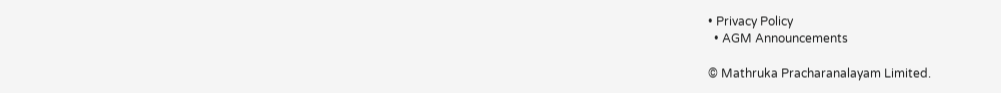• Privacy Policy
  • AGM Announcements

© Mathruka Pracharanalayam Limited.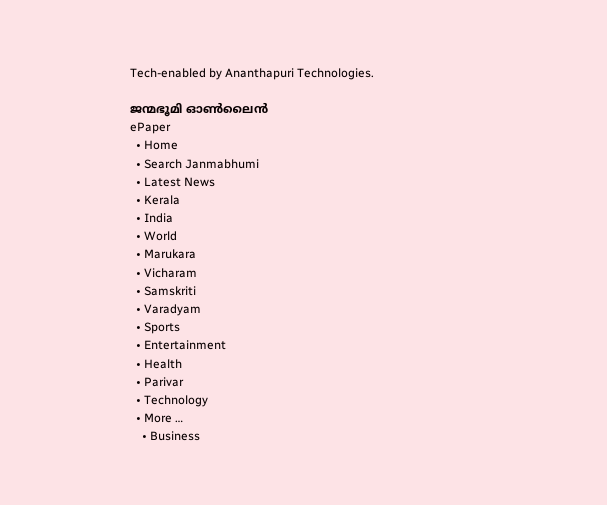Tech-enabled by Ananthapuri Technologies.

ജന്മഭൂമി ഓണ്‍ലൈന്‍
ePaper
  • Home
  • Search Janmabhumi
  • Latest News
  • Kerala
  • India
  • World
  • Marukara
  • Vicharam
  • Samskriti
  • Varadyam
  • Sports
  • Entertainment
  • Health
  • Parivar
  • Technology
  • More …
    • Business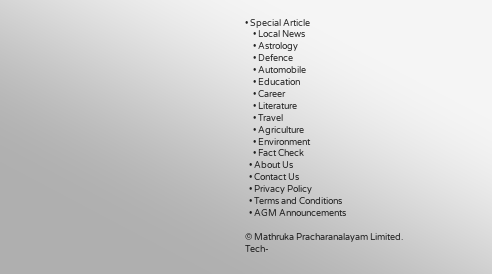• Special Article
    • Local News
    • Astrology
    • Defence
    • Automobile
    • Education
    • Career
    • Literature
    • Travel
    • Agriculture
    • Environment
    • Fact Check
  • About Us
  • Contact Us
  • Privacy Policy
  • Terms and Conditions
  • AGM Announcements

© Mathruka Pracharanalayam Limited.
Tech-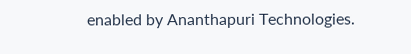enabled by Ananthapuri Technologies.